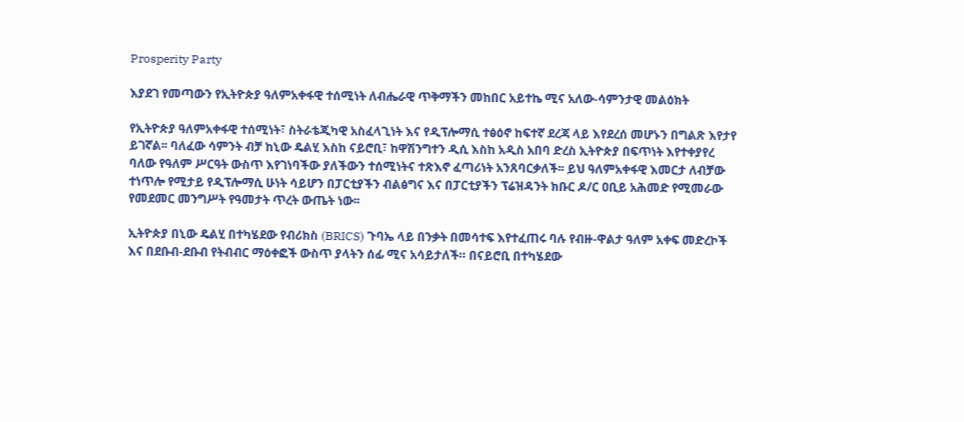Prosperity Party

እያደገ የመጣውን የኢትዮጵያ ዓለምአቀፋዊ ተሰሚነት ለብሔራዊ ጥቅማችን መከበር አይተኬ ሚና አለው-ሳምንታዊ መልዕክት

የኢትዮጵያ ዓለምአቀፋዊ ተሰሚነት፣ ስትራቴጂካዊ አስፈላጊነት እና የዲፕሎማሲ ተፅዕኖ ከፍተኛ ደረጃ ላይ እየደረሰ መሆኑን በግልጽ እየታየ ይገኛል፡፡ ባለፈው ሳምንት ብቻ ከኒው ዴልሂ እስከ ናይሮቢ፣ ከዋሽንግተን ዲሲ እስከ አዲስ አበባ ድረስ ኢትዮጵያ በፍጥነት እየተቀያየረ ባለው የዓለም ሥርዓት ውስጥ እየገነባችው ያለችውን ተሰሚነትና ተጽእኖ ፈጣሪነት አንጸባርቃለች፡፡ ይህ ዓለምአቀፋዊ እመርታ ለብቻው ተነጥሎ የሚታይ የዲፕሎማሲ ሁነት ሳይሆን በፓርቲያችን ብልፅግና እና በፓርቲያችን ፕሬዝዳንት ክቡር ዶ/ር ዐቢይ አሕመድ የሚመራው የመደመር መንግሥት የዓመታት ጥረት ውጤት ነው፡፡

ኢትዮጵያ በኒው ዴልሂ በተካሄደው የብሪክስ (BRICS) ጉባኤ ላይ በንቃት በመሳተፍ እየተፈጠሩ ባሉ የብዙ-ዋልታ ዓለም አቀፍ መድረኮች እና በደቡብ-ደቡብ የትብብር ማዕቀፎች ውስጥ ያላትን ሰፊ ሚና አሳይታለች። በናይሮቢ በተካሄደው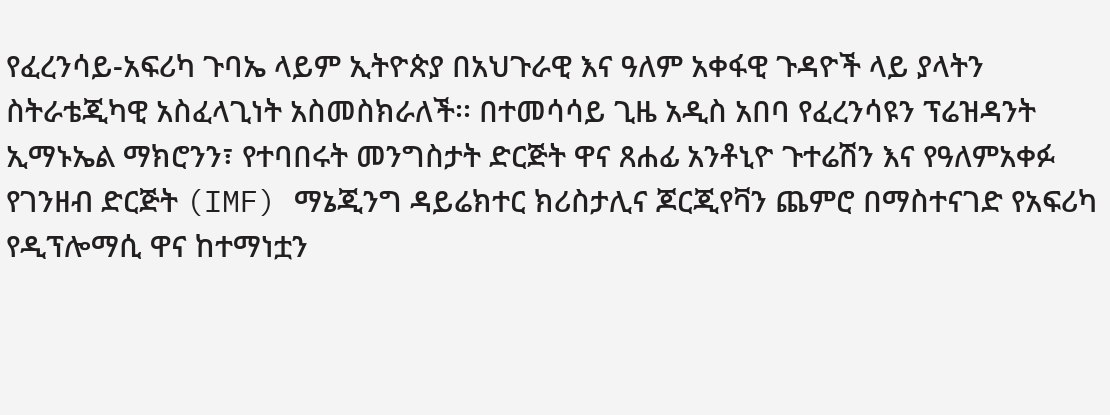የፈረንሳይ-አፍሪካ ጉባኤ ላይም ኢትዮጵያ በአህጉራዊ እና ዓለም አቀፋዊ ጉዳዮች ላይ ያላትን ስትራቴጂካዊ አስፈላጊነት አስመስክራለች፡፡ በተመሳሳይ ጊዜ አዲስ አበባ የፈረንሳዩን ፕሬዝዳንት ኢማኑኤል ማክሮንን፣ የተባበሩት መንግስታት ድርጅት ዋና ጸሐፊ አንቶኒዮ ጉተሬሽን እና የዓለምአቀፉ የገንዘብ ድርጅት (IMF) ማኔጂንግ ዳይሬክተር ክሪስታሊና ጆርጂየቫን ጨምሮ በማስተናገድ የአፍሪካ የዲፕሎማሲ ዋና ከተማነቷን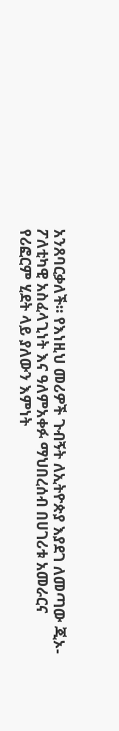አንጸባርቃለች። የእነዚህ መሪዎች ጉብኝት ለኢትዮጵያ እያደገ ለመጣው ጂኦ-ፖለቲካዊ አስፈላጊነት እና ዓለምአቀፉ ማህበረሰብ በሀገሪቱ አመራርና የሪፎርም ሂደት ላይ ያለውን እምነት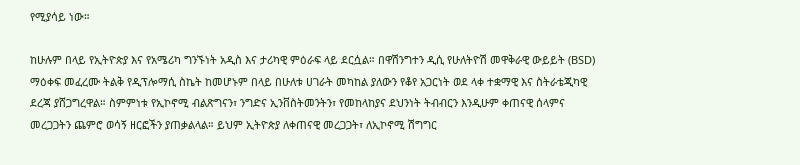የሚያሳይ ነው።

ከሁሉም በላይ የኢትዮጵያ እና የአሜሪካ ግንኙነት አዲስ እና ታሪካዊ ምዕራፍ ላይ ደርሷል። በዋሽንግተን ዲሲ የሁለትዮሽ መዋቅራዊ ውይይት (BSD) ማዕቀፍ መፈረሙ ትልቅ የዲፕሎማሲ ስኬት ከመሆኑም በላይ በሁለቱ ሀገራት መካከል ያለውን የቆየ አጋርነት ወደ ላቀ ተቋማዊ እና ስትራቴጂካዊ ደረጃ ያሸጋግረዋል። ስምምነቱ የኢኮኖሚ ብልጽግናን፣ ንግድና ኢንቨስትመንትን፣ የመከላከያና ደህንነት ትብብርን እንዲሁም ቀጠናዊ ሰላምና መረጋጋትን ጨምሮ ወሳኝ ዘርፎችን ያጠቃልላል። ይህም ኢትዮጵያ ለቀጠናዊ መረጋጋት፣ ለኢኮኖሚ ሽግግር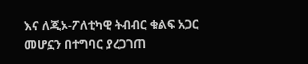እና ለጂኦ-ፖለቲካዊ ትብብር ቁልፍ አጋር መሆኗን በተግባር ያረጋገጠ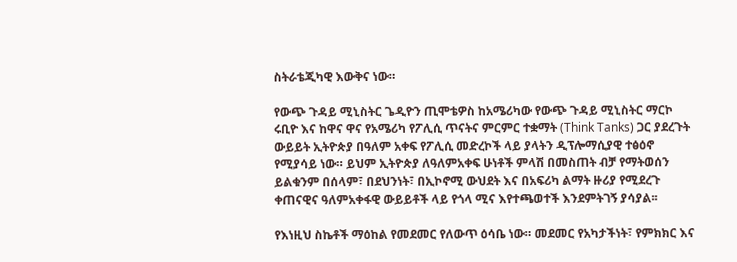ስትራቴጂካዊ እውቅና ነው።

የውጭ ጉዳይ ሚኒስትር ጌዲዮን ጢሞቴዎስ ከአሜሪካው የውጭ ጉዳይ ሚኒስትር ማርኮ ሩቢዮ እና ከዋና ዋና የአሜሪካ የፖሊሲ ጥናትና ምርምር ተቋማት (Think Tanks) ጋር ያደረጉት ውይይት ኢትዮጵያ በዓለም አቀፍ የፖሊሲ መድረኮች ላይ ያላትን ዲፕሎማሲያዊ ተፅዕኖ የሚያሳይ ነው። ይህም ኢትዮጵያ ለዓለምአቀፍ ሁነቶች ምላሽ በመስጠት ብቻ የማትወሰን ይልቁንም በሰላም፣ በደህንነት፣ በኢኮኖሚ ውህደት እና በአፍሪካ ልማት ዙሪያ የሚደረጉ ቀጠናዊና ዓለምአቀፋዊ ውይይቶች ላይ የጎላ ሚና እየተጫወተች እንደምትገኝ ያሳያል፡፡

የእነዚህ ስኬቶች ማዕከል የመደመር የለውጥ ዕሳቤ ነው። መደመር የአካታችነት፣ የምክክር እና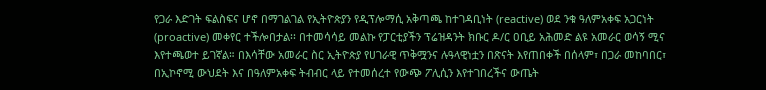የጋራ እድገት ፍልስፍና ሆኖ በማገልገል የኢትዮጵያን የዲፕሎማሲ አቅጣጫ ከተገዳቢነት (reactive) ወደ ንቁ ዓለምአቀፍ አጋርነት (proactive) መቀየር ተችሎበታል፡፡ በተመሳሳይ መልኩ የፓርቲያችን ፕሬዝዳንት ክቡር ዶ/ር ዐቢይ አሕመድ ልዩ አመራር ወሳኝ ሚና እየተጫወተ ይገኛል። በእሳቸው አመራር ስር ኢትዮጵያ የሀገራዊ ጥቅሟንና ሉዓላዊነቷን በጽናት እየጠበቀች በሰላም፣ በጋራ መከባበር፣ በኢኮኖሚ ውህደት እና በዓለምአቀፍ ትብብር ላይ የተመሰረተ የውጭ ፖሊሲን እየተገበረችና ውጤት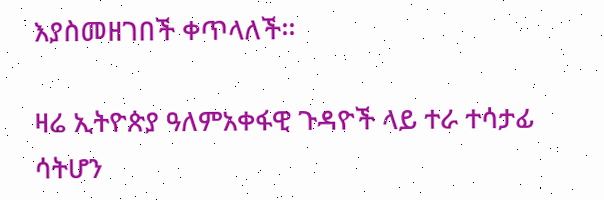እያስመዘገበች ቀጥላለች፡፡

ዛሬ ኢትዮጵያ ዓለምአቀፋዊ ጉዳዮች ላይ ተራ ተሳታፊ ሳትሆን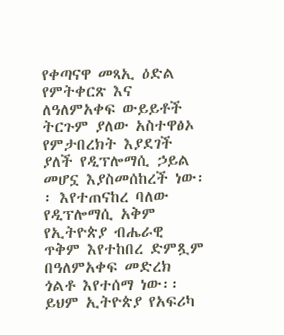የቀጣናዋ መጻኢ ዕድል የምትቀርጽ እና ለዓለምአቀፍ ውይይቶች ትርጉም ያለው አስተዋፅኦ የምታበረክት እያደገች ያለች የዲፕሎማሲ ኃይል መሆኗ እያስመሰከረች ነው፡፡ እየተጠናከረ ባለው የዲፕሎማሲ አቅም የኢትዮጵያ ብሔራዊ ጥቅም እየተከበረ ድምጿም በዓለምአቀፍ መድረክ ጎልቶ እየተሰማ ነው፡፡ ይህም ኢትዮጵያ የአፍሪካ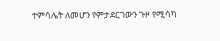ተምሳሌት ለመሆን የምታደርገውን ጉዞ የሚሳካ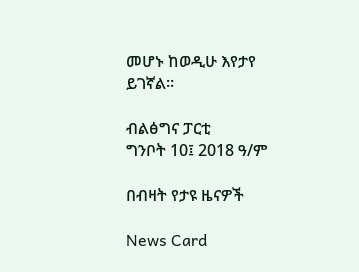መሆኑ ከወዲሁ እየታየ ይገኛል፡፡

ብልፅግና ፓርቲ
ግንቦት 10፤ 2018 ዓ/ም

በብዛት የታዩ ዜናዎች

News Card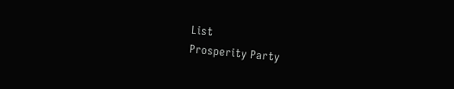List
Prosperity Party